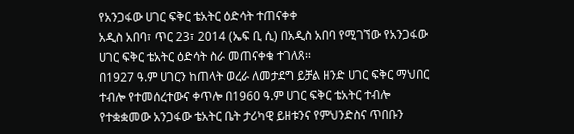የአንጋፋው ሀገር ፍቅር ቴአትር ዕድሳት ተጠናቀቀ
አዲስ አበባ፣ ጥር 23፣ 2014 (ኤፍ ቢ ሲ) በአዲስ አበባ የሚገኘው የአንጋፋው ሀገር ፍቅር ቴአትር ዕድሳት ስራ መጠናቀቁ ተገለጸ፡፡
በ1927 ዓ.ም ሀገርን ከጠላት ወረራ ለመታደግ ይቻል ዘንድ ሀገር ፍቅር ማህበር ተብሎ የተመሰረተውና ቀጥሎ በ1960 ዓ.ም ሀገር ፍቅር ቴአትር ተብሎ የተቋቋመው አንጋፋው ቴአትር ቤት ታሪካዊ ይዘቱንና የምህንድስና ጥበቡን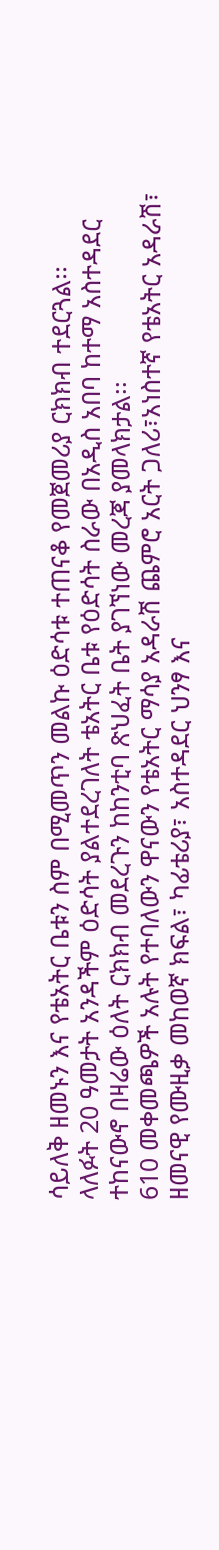ሳይለቅ ዘመኑን እና የቴአትር ቤቱን ስም በሚመጥን መልኩ ዕድሳቱ ተጠናቆ የመጀመሪያ ርክክብ ተደርጓል፡፡
ላለፉት 20 ዓመታት አንዳችም ዕድሳት ያልተደረገለት ቴአትር ቤቱ የዕድሳት ስራው በአዲስ አበባ ከተማ አስተዳደር ተከናውኖ በዛሬው ዕለት ርክክብ መደረጉን ከከንቲባ ጽህፈት ቤት ያገኘነው መረጃ ያመላክታል፡፡
610 መቀመጫዎች አሉት የተባለውን ዋናውን የቴአትር ማሳያ አዳራሽ ጨምሮ አርት ጋለሪ፣አነስተኛ የቴአትር አዳራሽ፣ ዘመናዊ የሙዚቃ መከወኛ ክፍል፣ ካፊቴሪያ፣ አስተዳደር ህንፃ እና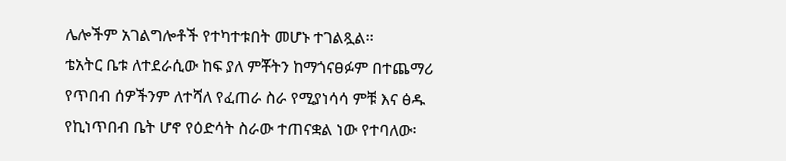ሌሎችም አገልግሎቶች የተካተቱበት መሆኑ ተገልጿል፡፡
ቴአትር ቤቱ ለተደራሲው ከፍ ያለ ምቾትን ከማጎናፀፉም በተጨማሪ የጥበብ ሰዎችንም ለተሻለ የፈጠራ ስራ የሚያነሳሳ ምቹ እና ፅዱ የኪነጥበብ ቤት ሆኖ የዕድሳት ስራው ተጠናቋል ነው የተባለው፡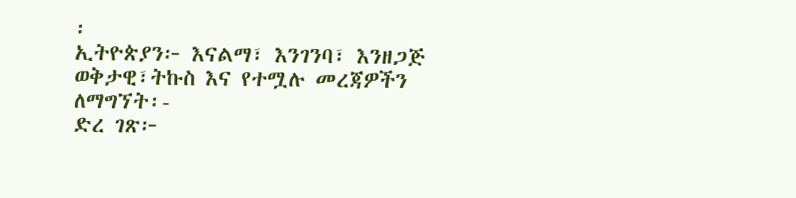፡
ኢትዮጵያን፦ እናልማ፣ እንገንባ፣ እንዘጋጅ
ወቅታዊ፣ትኩስ እና የተሟሉ መረጃዎችን ለማግኘት፡-
ድረ ገጽ፦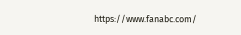https://www.fanabc.com/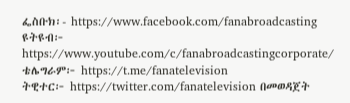ፌስቡክ፡- https://www.facebook.com/fanabroadcasting
ዩትዩብ፦ https://www.youtube.com/c/fanabroadcastingcorporate/
ቴሌግራም፦ https://t.me/fanatelevision
ትዊተር፦ https://twitter.com/fanatelevision በመወዳጀት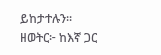ይከታተሉን፡፡
ዘወትር፦ ከእኛ ጋር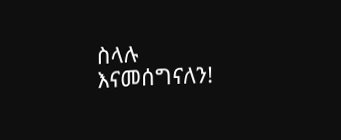ስላሉ እናመሰግናለን!